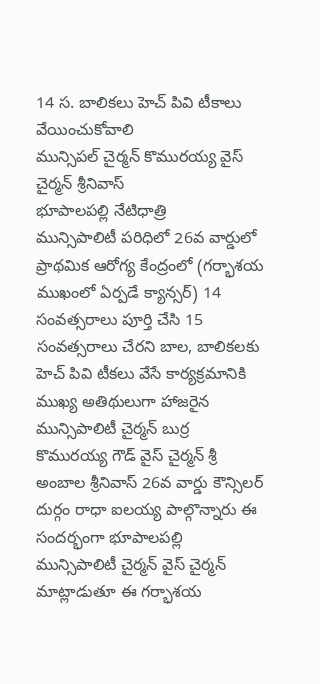14 స. బాలికలు హెచ్ పివి టీకాలు వేయించుకోవాలి
మున్సిపల్ చైర్మన్ కొమురయ్య వైస్ చైర్మన్ శ్రీనివాస్
భూపాలపల్లి నేటిధాత్రి
మున్సిపాలిటీ పరిధిలో 26వ వార్డులో ప్రాథమిక ఆరోగ్య కేంద్రంలో (గర్భాశయ ముఖంలో ఏర్పడే క్యాన్సర్) 14 సంవత్సరాలు పూర్తి చేసి 15 సంవత్సరాలు చేరని బాల, బాలికలకు హెచ్ పివి టీకలు వేసే కార్యక్రమానికి ముఖ్య అతిథులుగా హాజరైన మున్సిపాలిటీ చైర్మన్ బుర్ర కొమురయ్య గౌడ్ వైస్ చైర్మన్ శ్రీ అంబాల శ్రీనివాస్ 26వ వార్డు కౌన్సిలర్ దుర్గం రాధా ఐలయ్య పాల్గొన్నారు ఈ సందర్భంగా భూపాలపల్లి మున్సిపాలిటీ చైర్మన్ వైస్ చైర్మన్ మాట్లాడుతూ ఈ గర్భాశయ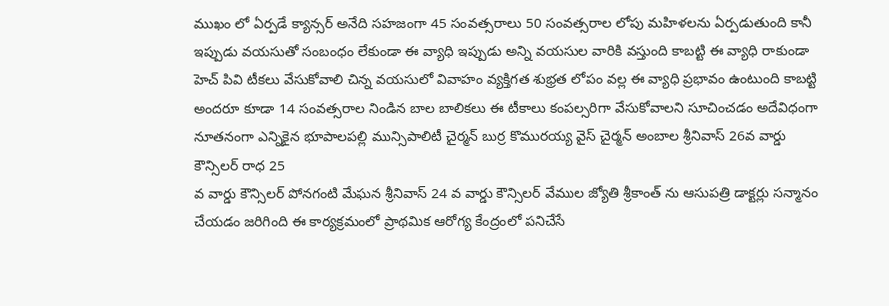ముఖం లో ఏర్పడే క్యాన్సర్ అనేది సహజంగా 45 సంవత్సరాలు 50 సంవత్సరాల లోపు మహిళలను ఏర్పడుతుంది కానీ ఇప్పుడు వయసుతో సంబంధం లేకుండా ఈ వ్యాధి ఇప్పుడు అన్ని వయసుల వారికి వస్తుంది కాబట్టి ఈ వ్యాధి రాకుండా హెచ్ పివి టీకలు వేసుకోవాలి చిన్న వయసులో వివాహం వ్యక్తిగత శుభ్రత లోపం వల్ల ఈ వ్యాధి ప్రభావం ఉంటుంది కాబట్టి అందరూ కూడా 14 సంవత్సరాల నిండిన బాల బాలికలు ఈ టీకాలు కంపల్సరిగా వేసుకోవాలని సూచించడం అదేవిధంగా నూతనంగా ఎన్నికైన భూపాలపల్లి మున్సిపాలిటీ చైర్మన్ బుర్ర కొమురయ్య వైస్ చైర్మన్ అంబాల శ్రీనివాస్ 26వ వార్డు కౌన్సిలర్ రాధ 25
వ వార్డు కౌన్సిలర్ పోనగంటి మేఘన శ్రీనివాస్ 24 వ వార్డు కౌన్సిలర్ వేముల జ్యోతి శ్రీకాంత్ ను ఆసుపత్రి డాక్టర్లు సన్మానం చేయడం జరిగింది ఈ కార్యక్రమంలో ప్రాథమిక ఆరోగ్య కేంద్రంలో పనిచేసే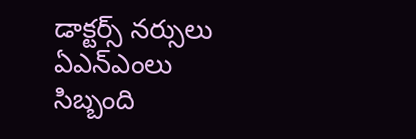డాక్టర్స్ నర్సులు ఏఎన్ఎంలు సిబ్బంది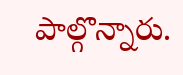పాల్గొన్నారు.